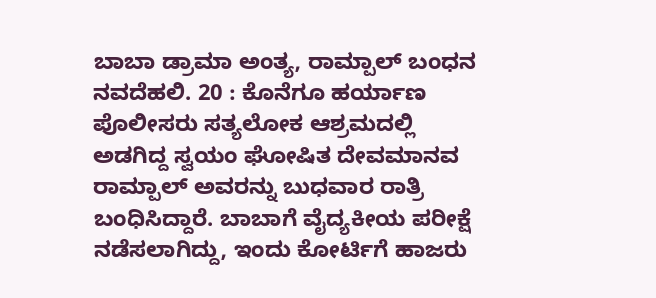ಬಾಬಾ ಡ್ರಾಮಾ ಅಂತ್ಯ, ರಾಮ್ಪಾಲ್ ಬಂಧನ
ನವದೆಹಲಿ. 20 : ಕೊನೆಗೂ ಹರ್ಯಾಣ ಪೊಲೀಸರು ಸತ್ಯಲೋಕ ಆಶ್ರಮದಲ್ಲಿ ಅಡಗಿದ್ದ ಸ್ವಯಂ ಘೋಷಿತ ದೇವಮಾನವ ರಾಮ್ಪಾಲ್ ಅವರನ್ನು ಬುಧವಾರ ರಾತ್ರಿ ಬಂಧಿಸಿದ್ದಾರೆ. ಬಾಬಾಗೆ ವೈದ್ಯಕೀಯ ಪರೀಕ್ಷೆ ನಡೆಸಲಾಗಿದ್ದು, ಇಂದು ಕೋರ್ಟಿಗೆ ಹಾಜರು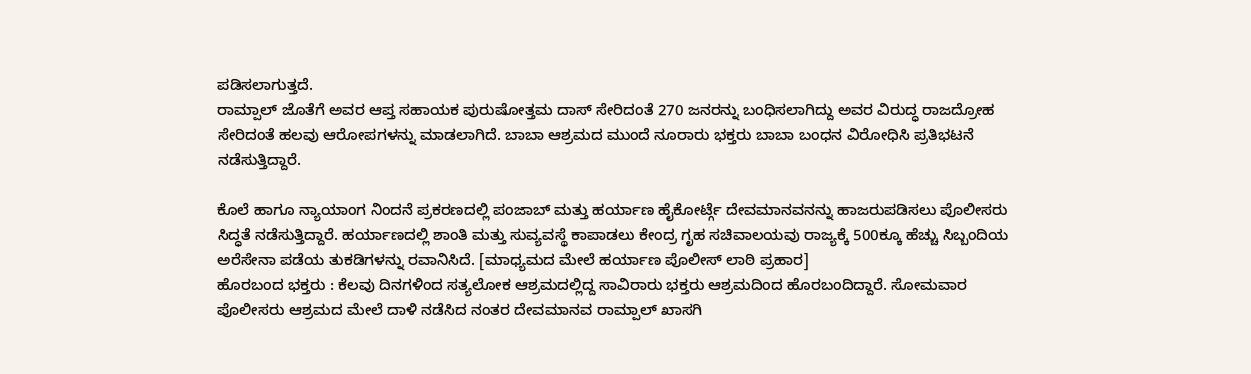ಪಡಿಸಲಾಗುತ್ತದೆ.
ರಾಮ್ಪಾಲ್ ಜೊತೆಗೆ ಅವರ ಆಪ್ತ ಸಹಾಯಕ ಪುರುಷೋತ್ತಮ ದಾಸ್ ಸೇರಿದಂತೆ 270 ಜನರನ್ನು ಬಂಧಿಸಲಾಗಿದ್ದು ಅವರ ವಿರುದ್ಧ ರಾಜದ್ರೋಹ ಸೇರಿದಂತೆ ಹಲವು ಆರೋಪಗಳನ್ನು ಮಾಡಲಾಗಿದೆ. ಬಾಬಾ ಆಶ್ರಮದ ಮುಂದೆ ನೂರಾರು ಭಕ್ತರು ಬಾಬಾ ಬಂಧನ ವಿರೋಧಿಸಿ ಪ್ರತಿಭಟನೆ ನಡೆಸುತ್ತಿದ್ದಾರೆ.

ಕೊಲೆ ಹಾಗೂ ನ್ಯಾಯಾಂಗ ನಿಂದನೆ ಪ್ರಕರಣದಲ್ಲಿ ಪಂಜಾಬ್ ಮತ್ತು ಹರ್ಯಾಣ ಹೈಕೋರ್ಟ್ಗೆ ದೇವಮಾನವನನ್ನು ಹಾಜರುಪಡಿಸಲು ಪೊಲೀಸರು ಸಿದ್ಧತೆ ನಡೆಸುತ್ತಿದ್ದಾರೆ. ಹರ್ಯಾಣದಲ್ಲಿ ಶಾಂತಿ ಮತ್ತು ಸುವ್ಯವಸ್ಥೆ ಕಾಪಾಡಲು ಕೇಂದ್ರ ಗೃಹ ಸಚಿವಾಲಯವು ರಾಜ್ಯಕ್ಕೆ 500ಕ್ಕೂ ಹೆಚ್ಚು ಸಿಬ್ಬಂದಿಯ ಅರೆಸೇನಾ ಪಡೆಯ ತುಕಡಿಗಳನ್ನು ರವಾನಿಸಿದೆ. [ಮಾಧ್ಯಮದ ಮೇಲೆ ಹರ್ಯಾಣ ಪೊಲೀಸ್ ಲಾಠಿ ಪ್ರಹಾರ]
ಹೊರಬಂದ ಭಕ್ತರು : ಕೆಲವು ದಿನಗಳಿಂದ ಸತ್ಯಲೋಕ ಆಶ್ರಮದಲ್ಲಿದ್ದ ಸಾವಿರಾರು ಭಕ್ತರು ಆಶ್ರಮದಿಂದ ಹೊರಬಂದಿದ್ದಾರೆ. ಸೋಮವಾರ ಪೊಲೀಸರು ಆಶ್ರಮದ ಮೇಲೆ ದಾಳಿ ನಡೆಸಿದ ನಂತರ ದೇವಮಾನವ ರಾಮ್ಪಾಲ್ ಖಾಸಗಿ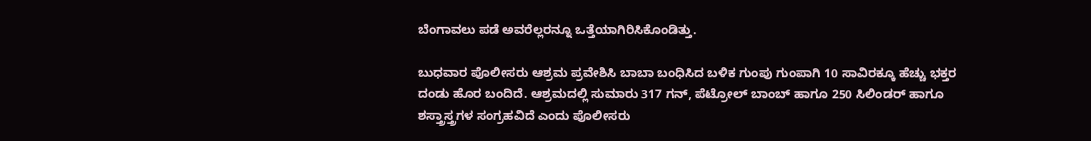ಬೆಂಗಾವಲು ಪಡೆ ಅವರೆಲ್ಲರನ್ನೂ ಒತ್ತೆಯಾಗಿರಿಸಿಕೊಂಡಿತ್ತು.

ಬುಧವಾರ ಪೊಲೀಸರು ಆಶ್ರಮ ಪ್ರವೇಶಿಸಿ ಬಾಬಾ ಬಂಧಿಸಿದ ಬಳಿಕ ಗುಂಪು ಗುಂಪಾಗಿ 10 ಸಾವಿರಕ್ಕೂ ಹೆಚ್ಚು ಭಕ್ತರ ದಂಡು ಹೊರ ಬಂದಿದೆ. ಆಶ್ರಮದಲ್ಲಿ ಸುಮಾರು 317 ಗನ್, ಪೆಟ್ರೋಲ್ ಬಾಂಬ್ ಹಾಗೂ 250 ಸಿಲಿಂಡರ್ ಹಾಗೂ ಶಸ್ತ್ರಾಸ್ತ್ರಗಳ ಸಂಗ್ರಹವಿದೆ ಎಂದು ಪೊಲೀಸರು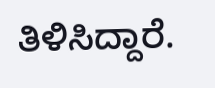ತಿಳಿಸಿದ್ದಾರೆ.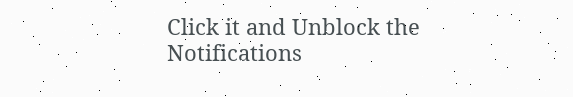Click it and Unblock the Notifications